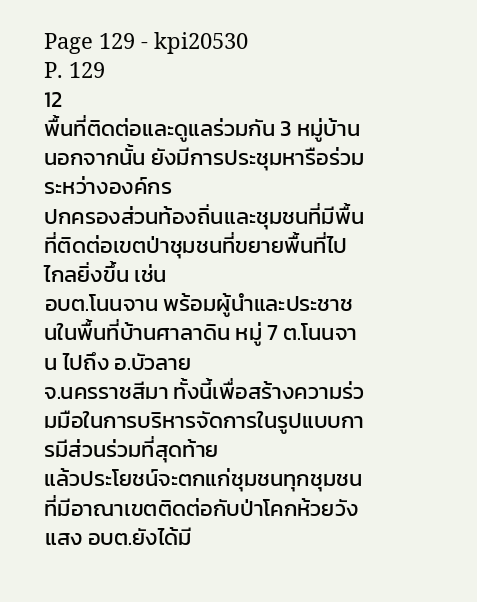Page 129 - kpi20530
P. 129
12
พื้นที่ติดต่อและดูแลร่วมกัน 3 หมู่บ้าน นอกจากนั้น ยังมีการประชุมหารือร่วมระหว่างองค์กร
ปกครองส่วนท้องถิ่นและชุมชนที่มีพื้นที่ติดต่อเขตป่าชุมชนที่ขยายพื้นที่ไปไกลยิ่งขึ้น เช่น
อบต.โนนจาน พร้อมผู้นำและประชาชนในพื้นที่บ้านศาลาดิน หมู่ 7 ต.โนนจาน ไปถึง อ.บัวลาย
จ.นครราชสีมา ทั้งนี้เพื่อสร้างความร่วมมือในการบริหารจัดการในรูปแบบการมีส่วนร่วมที่สุดท้าย
แล้วประโยชน์จะตกแก่ชุมชนทุกชุมชนที่มีอาณาเขตติดต่อกับป่าโคกห้วยวังแสง อบต.ยังได้มี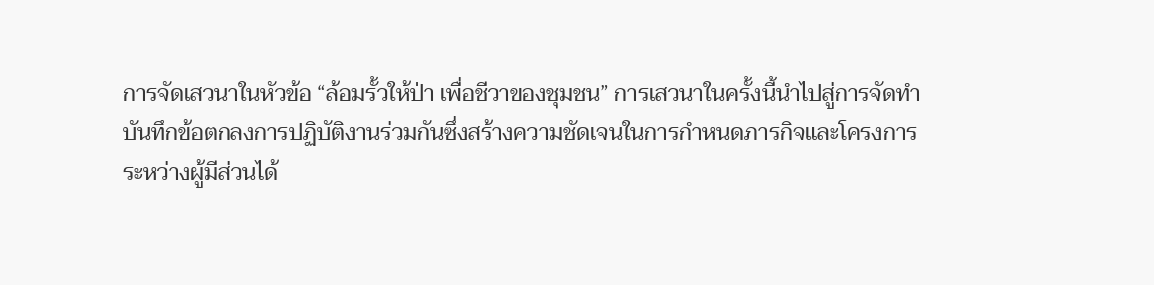การจัดเสวนาในหัวข้อ “ล้อมรั้วให้ป่า เพื่อชีวาของชุมชน” การเสวนาในครั้งนี้นำไปสู่การจัดทำ
บันทึกข้อตกลงการปฏิบัติงานร่วมกันซึ่งสร้างความชัดเจนในการกำหนดภารกิจและโครงการ
ระหว่างผู้มีส่วนได้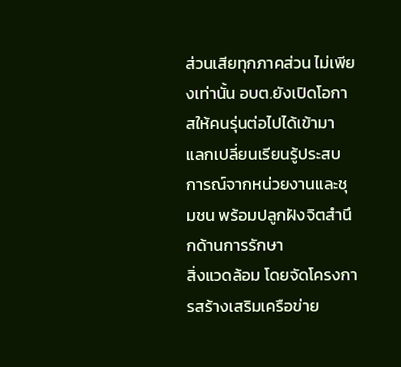ส่วนเสียทุกภาคส่วน ไม่เพียงเท่านั้น อบต.ยังเปิดโอกาสให้คนรุ่นต่อไปได้เข้ามา
แลกเปลี่ยนเรียนรู้ประสบการณ์จากหน่วยงานและชุมชน พร้อมปลูกฝังจิตสำนึกด้านการรักษา
สิ่งแวดล้อม โดยจัดโครงการสร้างเสริมเครือข่าย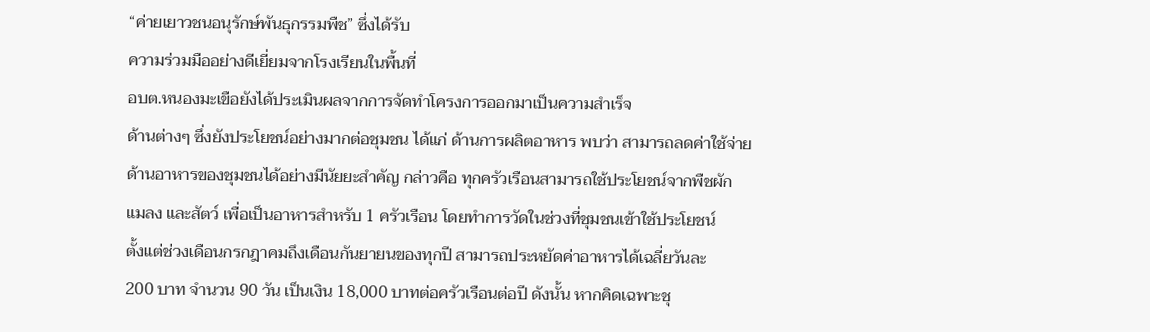“ค่ายเยาวชนอนุรักษ์พันธุกรรมพืช” ซึ่งได้รับ
ความร่วมมืออย่างดีเยี่ยมจากโรงเรียนในพื้นที่
อบต.หนองมะเขือยังได้ประเมินผลจากการจัดทำโครงการออกมาเป็นความสำเร็จ
ด้านต่างๆ ซึ่งยังประโยชน์อย่างมากต่อชุมชน ได้แก่ ด้านการผลิตอาหาร พบว่า สามารถลดค่าใช้จ่าย
ด้านอาหารของชุมชนได้อย่างมีนัยยะสำคัญ กล่าวคือ ทุกครัวเรือนสามารถใช้ประโยชน์จากพืชผัก
แมลง และสัตว์ เพื่อเป็นอาหารสำหรับ 1 ครัวเรือน โดยทำการวัดในช่วงที่ชุมชนเข้าใช้ประโยชน์
ตั้งแต่ช่วงเดือนกรกฎาคมถึงเดือนกันยายนของทุกปี สามารถประหยัดค่าอาหารได้เฉลี่ยวันละ
200 บาท จำนวน 90 วัน เป็นเงิน 18,000 บาทต่อครัวเรือนต่อปี ดังนั้น หากคิดเฉพาะชุ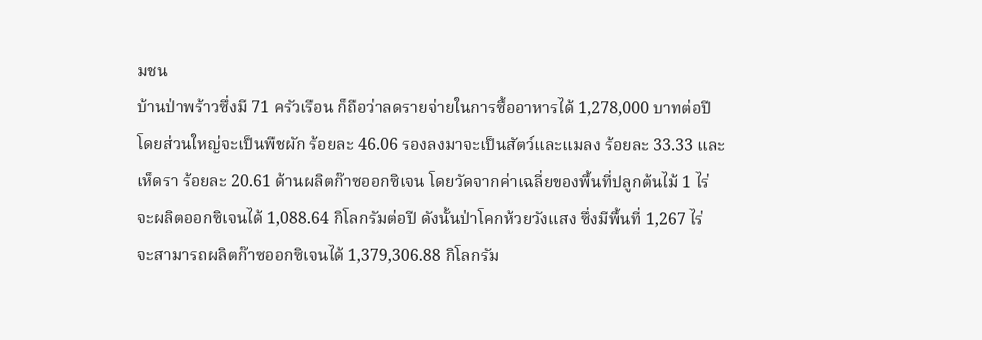มชน
บ้านป่าพร้าวซึ่งมี 71 ครัวเรือน ก็ถือว่าลดรายจ่ายในการซื้ออาหารได้ 1,278,000 บาทต่อปี
โดยส่วนใหญ่จะเป็นพืชผัก ร้อยละ 46.06 รองลงมาจะเป็นสัตว์และแมลง ร้อยละ 33.33 และ
เห็ดรา ร้อยละ 20.61 ด้านผลิตก๊าซออกซิเจน โดยวัดจากค่าเฉลี่ยของพื้นที่ปลูกต้นไม้ 1 ไร่
จะผลิตออกซิเจนได้ 1,088.64 กิโลกรัมต่อปี ดังนั้นป่าโคกห้วยวังแสง ซึ่งมีพื้นที่ 1,267 ไร่
จะสามารถผลิตก๊าซออกซิเจนได้ 1,379,306.88 กิโลกรัม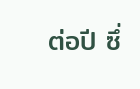ต่อปี ซึ่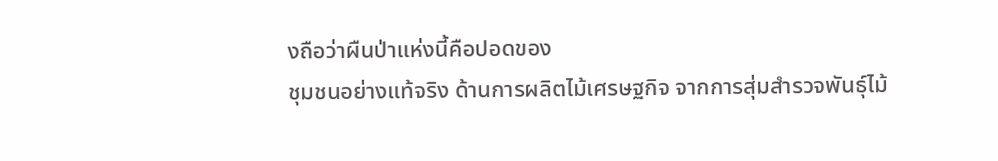งถือว่าผืนป่าแห่งนี้คือปอดของ
ชุมชนอย่างแท้จริง ด้านการผลิตไม้เศรษฐกิจ จากการสุ่มสำรวจพันธุ์ไม้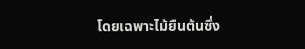โดยเฉพาะไม้ยืนต้นซึ่ง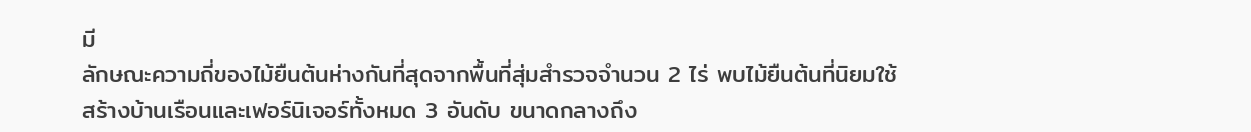มี
ลักษณะความถี่ของไม้ยืนต้นห่างกันที่สุดจากพื้นที่สุ่มสำรวจจำนวน 2 ไร่ พบไม้ยืนต้นที่นิยมใช้
สร้างบ้านเรือนและเฟอร์นิเจอร์ทั้งหมด 3 อันดับ ขนาดกลางถึง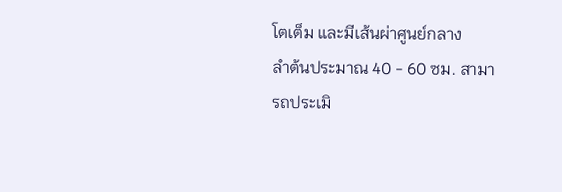โตเต็ม และมีเส้นผ่าศูนย์กลาง
ลำต้นประมาณ 40 - 60 ซม. สามารถประเมิ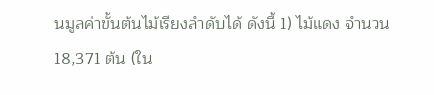นมูลค่าขั้นต้นไม้เรียงลำดับได้ ดังนี้ 1) ไม้แดง จำนวน
18,371 ต้น (ใน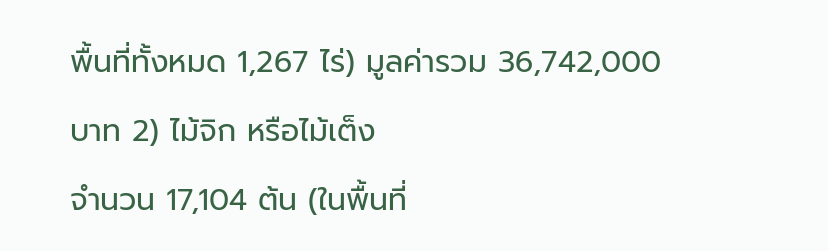พื้นที่ทั้งหมด 1,267 ไร่) มูลค่ารวม 36,742,000 บาท 2) ไม้จิก หรือไม้เต็ง
จำนวน 17,104 ต้น (ในพื้นที่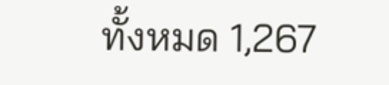ทั้งหมด 1,267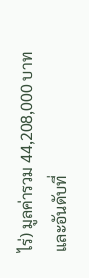ไร่) มูลค่ารวม 44,208,000 บาท และอันดับที่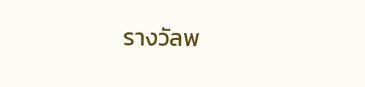รางวัลพ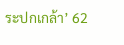ระปกเกล้า’ 62